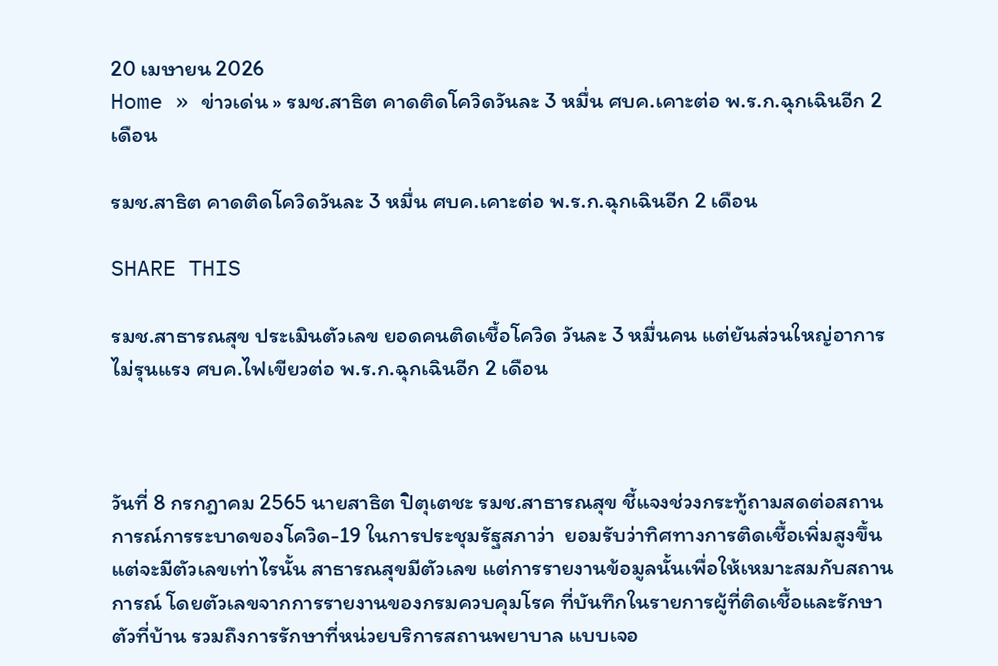20 เมษายน 2026
Home » ข่าวเด่น » รมช.สาธิต คาดติดโควิดวันละ 3 หมื่น ศบค.เคาะต่อ พ.ร.ก.ฉุกเฉินอีก 2 เดือน

รมช.สาธิต คาดติดโควิดวันละ 3 หมื่น ศบค.เคาะต่อ พ.ร.ก.ฉุกเฉินอีก 2 เดือน

SHARE THIS

รมช.สาธารณสุข ประเมินตัวเลข ยอดคนติดเชื้อโควิด วันละ 3 หมื่นคน แต่ยันส่วนใหญ่อาการไม่รุนแรง ศบค.ไฟเขียวต่อ พ.ร.ก.ฉุกเฉินอีก 2 เดือน



วันที่ 8 กรกฎาคม 2565 นายสาธิต ปิตุเตชะ รมช.สาธารณสุข ชี้แจงช่วงกระทู้ถามสดต่อสถานการณ์การระบาดของโควิด-19 ในการประชุมรัฐสภาว่า  ยอมรับว่าทิศทางการติดเชื้อเพิ่มสูงขึ้น แต่จะมีตัวเลขเท่าไรนั้น สาธารณสุขมีตัวเลข แต่การรายงานข้อมูลนั้นเพื่อให้เหมาะสมกับสถานการณ์ โดยตัวเลขจากการรายงานของกรมควบคุมโรค ที่บันทึกในรายการผู้ที่ติดเชื้อและรักษาตัวที่บ้าน รวมถึงการรักษาที่หน่วยบริการสถานพยาบาล แบบเจอ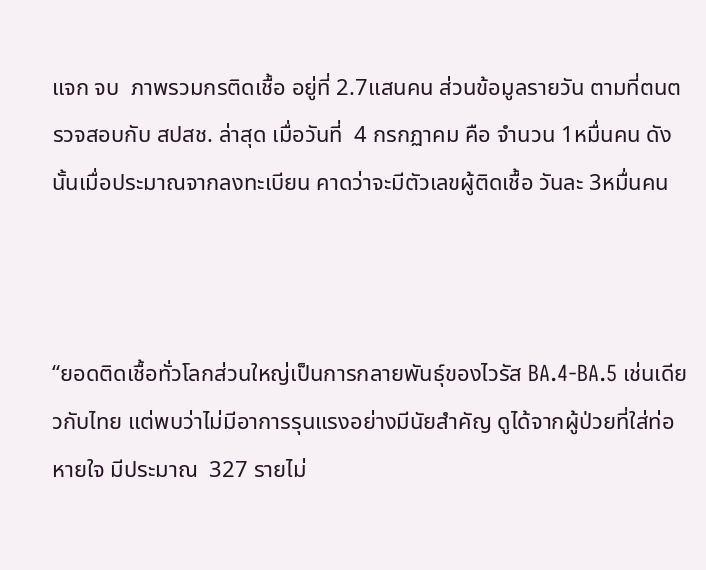แจก จบ  ภาพรวมกรติดเชื้อ อยู่ที่ 2.7แสนคน ส่วนข้อมูลรายวัน ตามที่ตนตรวจสอบกับ สปสช. ล่าสุด เมื่อวันที่  4 กรกฏาคม คือ จำนวน 1หมื่นคน ดังนั้นเมื่อประมาณจากลงทะเบียน คาดว่าจะมีตัวเลขผู้ติดเชื้อ วันละ 3หมื่นคน



“ยอดติดเชื้อทั่วโลกส่วนใหญ่เป็นการกลายพันธุ์ของไวรัส BA.4-BA.5 เช่นเดียวกับไทย แต่พบว่าไม่มีอาการรุนแรงอย่างมีนัยสำคัญ ดูได้จากผู้ป่วยที่ใส่ท่อหายใจ มีประมาณ  327 รายไม่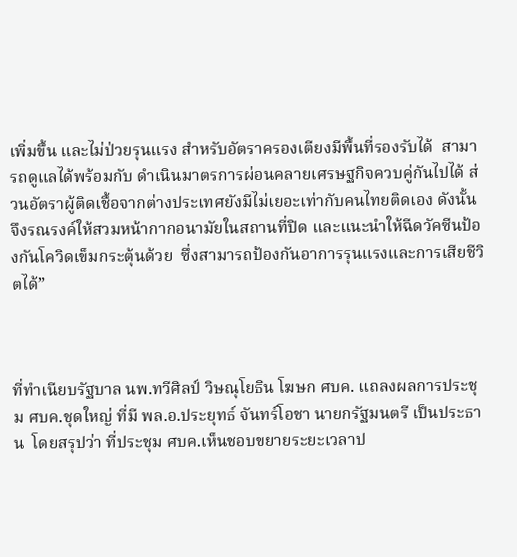เพิ่มขึ้น และไม่ป่วยรุนแรง สำหรับอัตราครองเตียงมีพื้นที่รองรับได้  สามารถดูแลได้พร้อมกับ ดำเนินมาตรการผ่อนคลายเศรษฐกิจควบคู่กันไปได้ ส่วนอัตราผู้ติดเชื้อจากต่างประเทศยังมีไม่เยอะเท่ากับคนไทยติดเอง ดังนั้นจึงรณรงค์ให้สวมหน้ากากอนามัยในสถานที่ปิด และแนะนำให้ฉีดวัคซีนป้องกันโควิดเข็มกระตุ้นด้วย  ซึ่งสามารถป้องกันอาการรุนแรงและการเสียชีวิตได้”



ที่ทำเนียบรัฐบาล นพ.ทวีศิลป์ วิษณุโยธิน โฆษก ศบค. แถลงผลการประชุม ศบค.ชุดใหญ่ ที่มี พล.อ.ประยุทธ์ จันทร์โอชา นายกรัฐมนตรี เป็นประธาน  โดยสรุปว่า ที่ประชุม ศบค.เห็นชอบขยายระยะเวลาป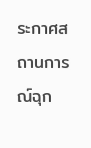ระกาศสถานการณ์ฉุก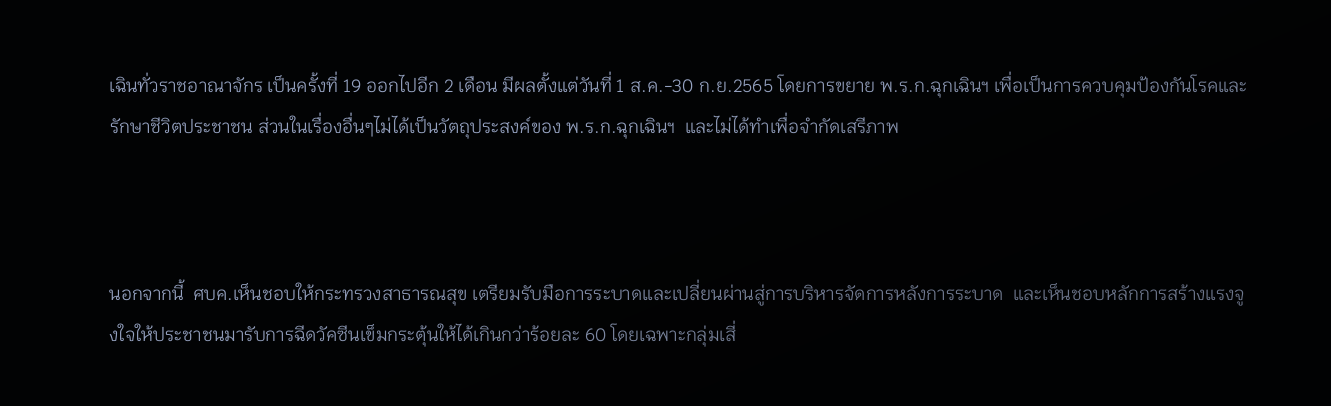เฉินทั่วราชอาณาจักร เป็นครั้งที่ 19 ออกไปอีก 2 เดือน มีผลตั้งแต่วันที่ 1 ส.ค.-30 ก.ย.2565 โดยการขยาย พ.ร.ก.ฉุกเฉินฯ เพื่อเป็นการควบคุมป้องกันโรคและรักษาชีวิตประชาชน ส่วนในเรื่องอื่นๆไม่ได้เป็นวัตถุประสงค์ของ พ.ร.ก.ฉุกเฉินฯ  และไม่ได้ทำเพื่อจำกัดเสรีภาพ



นอกจากนี้  ศบค.เห็นชอบให้กระทรวงสาธารณสุข เตรียมรับมือการระบาดและเปลี่ยนผ่านสู่การบริหารจัดการหลังการระบาด  และเห็นชอบหลักการสร้างแรงจูงใจให้ประชาชนมารับการฉีดวัคซีนเข็มกระตุ้นให้ได้เกินกว่าร้อยละ 60 โดยเฉพาะกลุ่มเสี่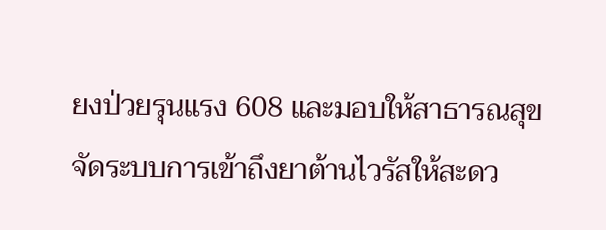ยงป่วยรุนแรง 608 และมอบให้สาธารณสุขจัดระบบการเข้าถึงยาต้านไวรัสให้สะดว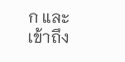ก และเข้าถึง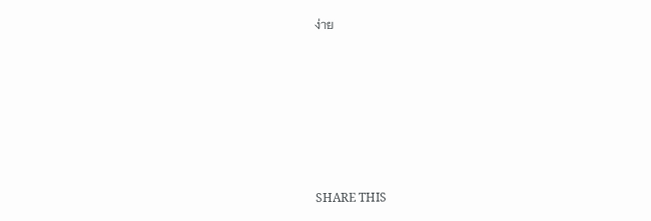ง่าย






SHARE THIS